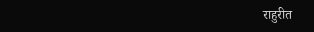राहुरीत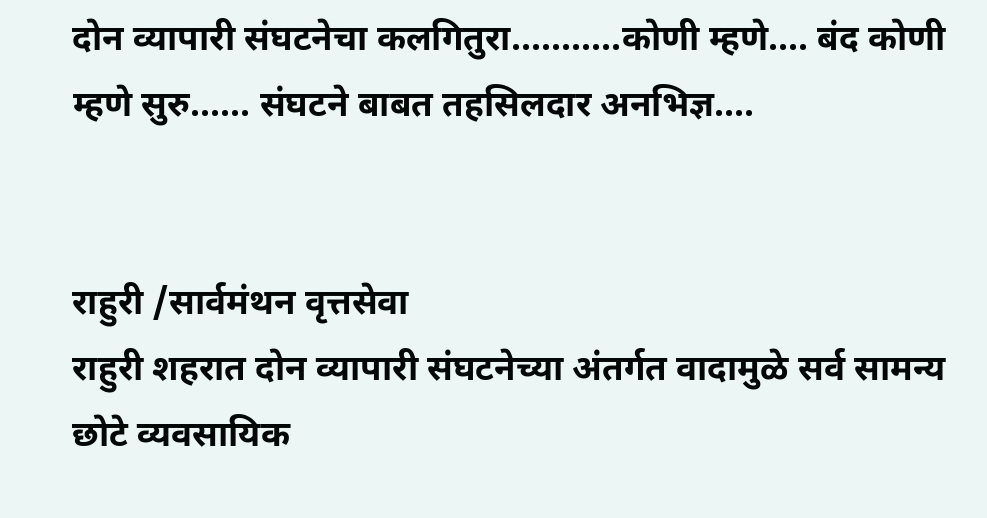दोन व्यापारी संघटनेचा कलगितुरा...........कोणी म्हणे.... बंद कोणी म्हणे सुरु...... संघटने बाबत तहसिलदार अनभिज्ञ....


राहुरी /सार्वमंथन वृत्तसेवा
राहुरी शहरात दोन व्यापारी संघटनेच्या अंतर्गत वादामुळे सर्व सामन्य छोटे व्यवसायिक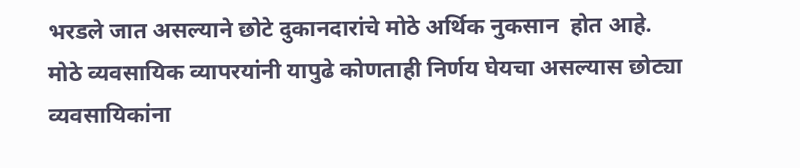भरडले जात असल्याने छोटे दुकानदारांचे मोठे अर्थिक नुकसान  होत आहे.
मोठे व्यवसायिक व्यापरयांनी यापुढे कोणताही निर्णय घेयचा असल्यास छोट्या व्यवसायिकांना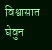विश्वासात घेवुन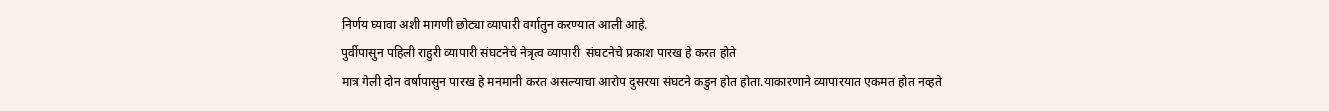निर्णय घ्यावा अशी मागणी छोट्या व्यापारी वर्गातुन करण्यात आली आहे.
पुर्वीपासुन पहिली राहुरी व्यापारी संघटनेचे नेत्रृत्व व्यापारी  संघटनेचे प्रकाश पारख हे करत होते
मात्र गेली दोन वर्षापासुन पारख हे मनमानी करत असल्याचा आरोप दुसरया संघटने कडुन होत होता.याकारणाने व्यापारयात एकमत होत नव्हते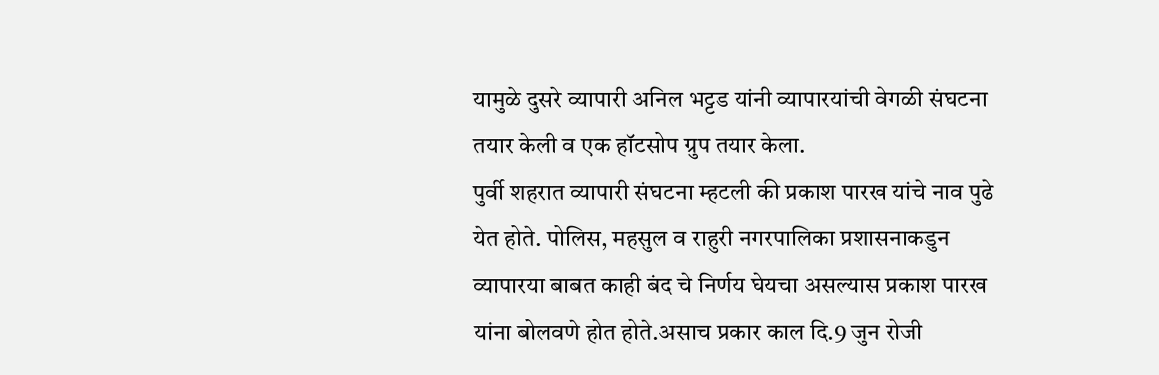यामुळे दुसरे व्यापारी अनिल भट्टड यांनी व्यापारयांची वेगळी संघटना तयार केली व एक हॉटसोप ग्रुप तयार केला.
पुर्वी शहरात व्यापारी संघटना म्हटली की प्रकाश पारख यांचे नाव पुढे येत होते. पोलिस, महसुल व राहुरी नगरपालिका प्रशासनाकडुन व्यापारया बाबत काही बंद चे निर्णय घेयचा असल्यास प्रकाश पारख यांना बोलवणे होत होते.असाच प्रकार काल दि.9 जुन रोजी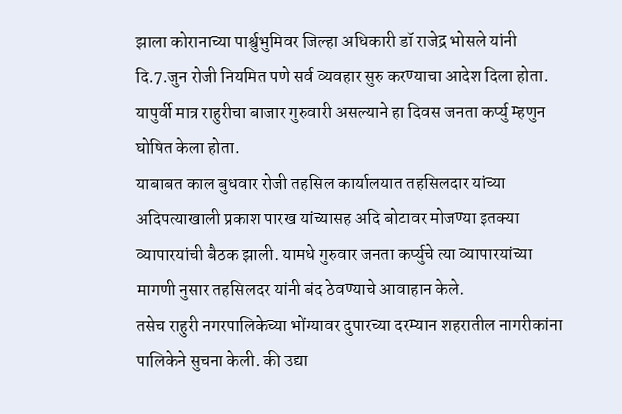झाला कोरानाच्या पार्श्वुभुमिवर जिल्हा अधिकारी डॉ राजेद्र भोसले यांनी दि.7.जुन रोजी नियमित पणे सर्व व्यवहार सुरु करण्याचा आदेश दिला होता.
यापुर्वी मात्र राहुरीचा बाजार गुरुवारी असल्याने हा दिवस जनता कर्प्यु म्हणुन घोषित केला होता.
याबाबत काल बुधवार रोजी तहसिल कार्यालयात तहसिलदार यांच्या अदिपत्याखाली प्रकाश पारख यांच्यासह अदि बोटावर मोजण्या इतक्या व्यापारयांची बैठक झाली. यामधे गुरुवार जनता कर्प्युचे त्या व्यापारयांच्या मागणी नुसार तहसिलदर यांनी बंद ठेवण्याचे आवाहान केले.
तसेच राहुरी नगरपालिकेच्या भोंग्यावर दुपारच्या दरम्यान शहरातील नागरीकांना पालिकेने सुचना केली. की उद्या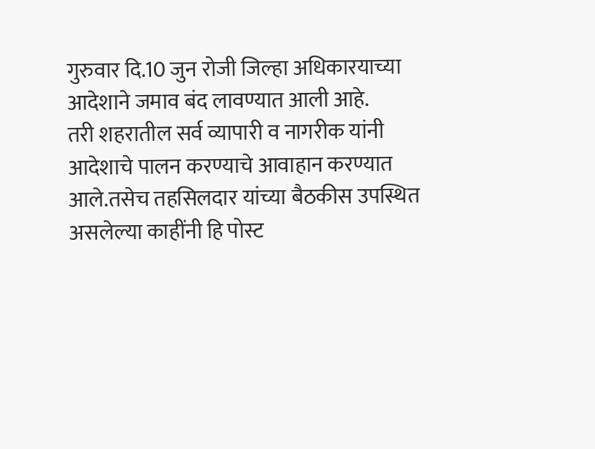गुरुवार दि.10 जुन रोजी जिल्हा अधिकारयाच्या आदेशाने जमाव बंद लावण्यात आली आहे.
तरी शहरातील सर्व व्यापारी व नागरीक यांनी आदेशाचे पालन करण्याचे आवाहान करण्यात आले.तसेच तहसिलदार यांच्या बैठकीस उपस्थित असलेल्या काहींनी हि पोस्ट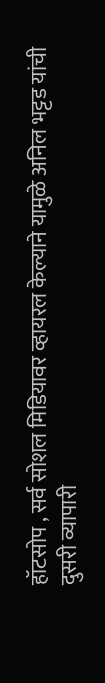हॉटसोप , सर्व सोशल मिडियावर व्हायरल केल्याने यामुळे अनिल भट्टड यांची दुसरी व्यापारी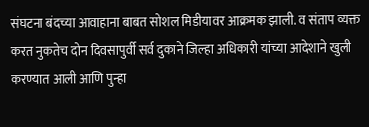संघटना बंदच्या आवाहाना बाबत सोशल मिडीयावर आक्रमक झाली. व संताप व्यक्त करत नुकतेच दोन दिवसापुर्वी सर्व दुकाने जिल्हा अधिकारी यांच्या आदेशाने खुली करण्यात आली आणि पुन्हा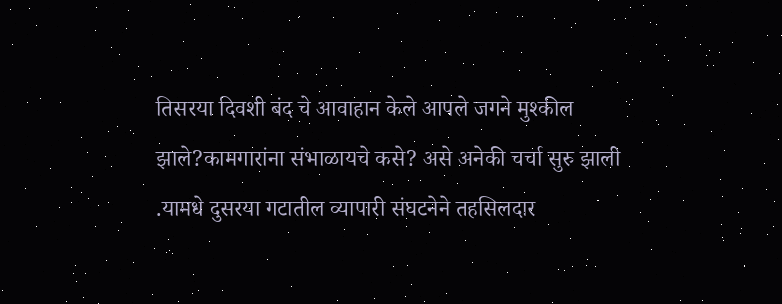तिसरया दिवशी बंद चे आवाहान केले आपले जगने मुश्कील झाले?कामगारांना संभाळायचे कसे? असे अनेकी चर्चा सुरु झाली .यामधे दुसरया गटातील व्यापारी संघटनेने तहसिलदार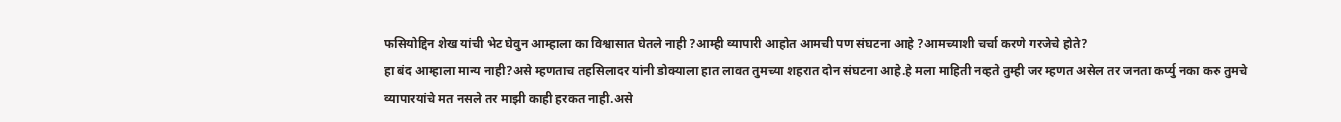फसियोद्दिन शेख यांची भेट घेवुन आम्हाला का विश्वासात घेतले नाही ?आम्ही व्यापारी आहोत आमची पण संघटना आहे ?आमच्याशी चर्चा करणे गरजेचे होते?
हा बंद आम्हाला मान्य नाही?असे म्हणताच तहसिलादर यांनी डोक्याला हात लावत तुमच्या शहरात दोन संघटना आहे.हे मला माहिती नव्हते तुम्ही जर म्हणत असेल तर जनता कर्प्यु नका करु तुमचे व्यापारयांचे मत नसले तर माझी काही हरकत नाही.असे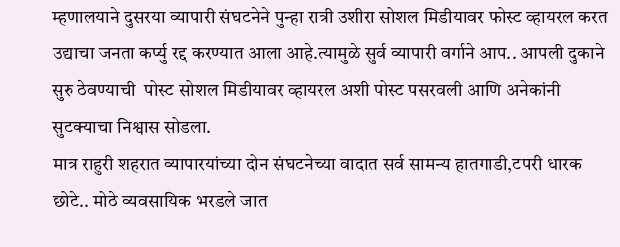म्हणालयाने दुसरया व्यापारी संघटनेने पुन्हा रात्री उशीरा सोशल मिडीयावर फोस्ट व्हायरल करत उद्याचा जनता कर्प्यु रद्द करण्यात आला आहे.त्यामुळे सुर्व व्यापारी वर्गाने आप.. आपली दुकाने सुरु ठेवण्याची  पोस्ट सोशल मिडीयावर व्हायरल अशी पोस्ट पसरवली आणि अनेकांनी सुटक्याचा निश्वास सोडला.
मात्र राहुरी शहरात व्यापारयांच्या दोन संघटनेच्या वादात सर्व सामन्य हातगाडी,टपरी धारक छोटे.. मोठे व्यवसायिक भरडले जात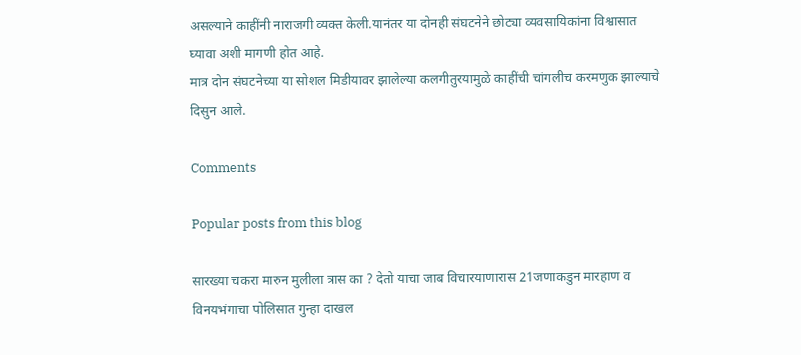असल्याने काहींनी नाराजगी व्यक्त केली.यानंतर या दोनही संघटनेने छोट्या व्यवसायिकांना विश्वासात घ्यावा अशी मागणी होत आहे.
मात्र दोन संघटनेच्या या सोशल मिडीयावर झालेल्या कलगीतुरयामुळे काहींची चांगलीच करमणुक झाल्याचे दिसुन आले.

Comments

Popular posts from this blog

सारख्या चकरा मारुन मुलीला त्रास का ? देतो याचा जाब विचारयाणारास 21जणाकडुन मारहाण व विनयभंगाचा पोलिसात गुन्हा दाखल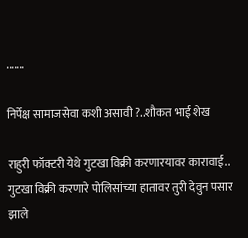.......

निर्पेक्ष सामाजसेवा कशी असावी ?..शौकत भाई शेख

राहुरी फॉक्टरी येथे गुटखा विक्री करणारयावर कारावाई.. गुटखा विक्री करणारे पोलिसांच्या हातावर तुरी देवुन पसार झाले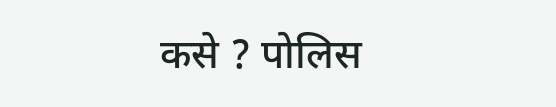कसे ? पोलिस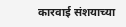कारवाई संशयाच्या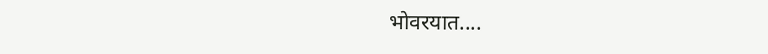भोवरयात....